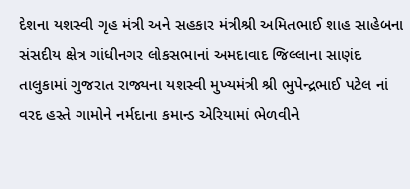દેશના યશસ્વી ગૃહ મંત્રી અને સહકાર મંત્રીશ્રી અમિતભાઈ શાહ સાહેબના સંસદીય ક્ષેત્ર ગાંધીનગર લોકસભાનાં અમદાવાદ જિલ્લાના સાણંદ તાલુકામાં ગુજરાત રાજ્યના યશસ્વી મુખ્યમંત્રી શ્રી ભુપેન્દ્રભાઈ પટેલ નાં વરદ હસ્તે ગામોને નર્મદાના કમાન્ડ એરિયામાં ભેળવીને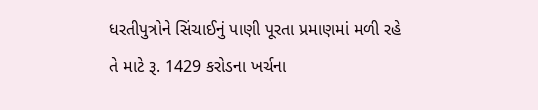ધરતીપુત્રોને સિંચાઈનું પાણી પૂરતા પ્રમાણમાં મળી રહે તે માટે રૂ. 1429 કરોડના ખર્ચના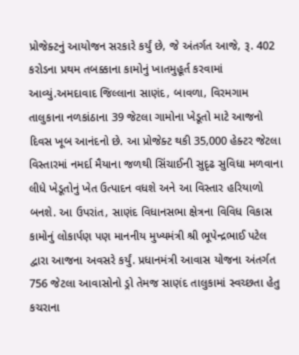પ્રોજેક્ટનું આયોજન સરકારે કર્યું છે, જે અંતર્ગત આજે, રૂ. 402 કરોડના પ્રથમ તબક્કાના કામોનું ખાતમુહૂર્ત કરવામાં આવ્યું.અમદાવાદ જિલ્લાના સાણંદ, બાવળા, વિરમગામ તાલુકાના નળકાંઠાના 39 જેટલા ગામોના ખેડૂતો માટે આજનો દિવસ ખૂબ આનંદનો છે. આ પ્રોજેક્ટ થકી 35,000 હેક્ટર જેટલા વિસ્તારમાં નમર્દા મૈયાના જળથી સિંચાઈની સુદૃઢ સુવિધા મળવાના લીધે ખેડૂતોનું ખેત ઉત્પાદન વધશે અને આ વિસ્તાર હરિયાળો બનશે. આ ઉપરાંત, સાણંદ વિધાનસભા ક્ષેત્રના વિવિધ વિકાસ કામોનું લોકાર્પણ પણ માનનીય મુખ્યમંત્રી શ્રી ભૂપેન્દ્રભાઈ પટેલ દ્વારા આજના અવસરે કર્યું. પ્રધાનમંત્રી આવાસ યોજના અંતર્ગત 756 જેટલા આવાસોનો ડ્રો તેમજ સાણંદ તાલુકામાં સ્વચ્છતા હેતુ કચરાના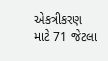એકત્રીકરણ માટે 71 જેટલા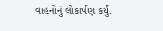વાહનોનું લોકાર્પણ કર્યું.